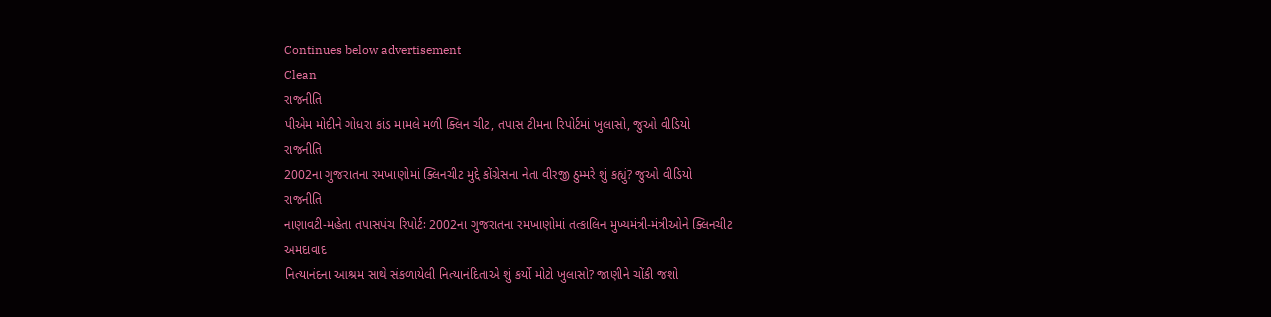Continues below advertisement
Clean
રાજનીતિ
પીએમ મોદીને ગોધરા કાંડ મામલે મળી ક્લિન ચીટ, તપાસ ટીમના રિપોર્ટમાં ખુલાસો, જુઓ વીડિયો
રાજનીતિ
2002ના ગુજરાતના રમખાણોમાં ક્લિનચીટ મુદ્દે કોંગ્રેસના નેતા વીરજી ઠુમ્મરે શું કહ્યું? જુઓ વીડિયો
રાજનીતિ
નાણાવટી-મહેતા તપાસપંચ રિપોર્ટઃ 2002ના ગુજરાતના રમખાણોમાં તત્કાલિન મુખ્યમંત્રી-મંત્રીઓને ક્લિનચીટ
અમદાવાદ
નિત્યાનંદના આશ્રમ સાથે સંકળાયેલી નિત્યાનંદિતાએ શું કર્યો મોટો ખુલાસો? જાણીને ચોંકી જશો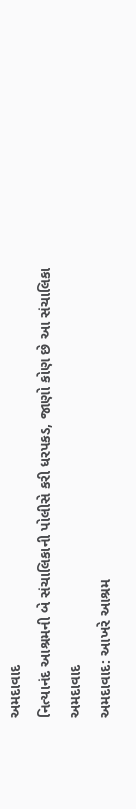અમદાવાદ
નિત્યાનંદ આશ્રમની બે સંચાલિકાની પોલીસે કરી ધરપકડ, જાણો કોણ છે આ સંચાલિકા
અમદાવાદ
અમદાવાદ: આખરે આશ્રમ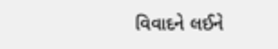વિવાદને લઈને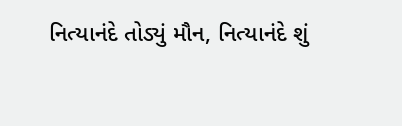નિત્યાનંદે તોડ્યું મૌન, નિત્યાનંદે શું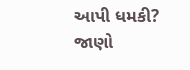આપી ધમકી? જાણો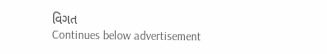વિગત
Continues below advertisement